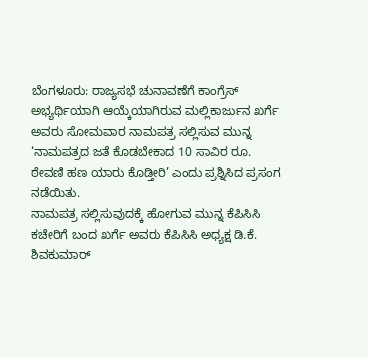ಬೆಂಗಳೂರು: ರಾಜ್ಯಸಭೆ ಚುನಾವಣೆಗೆ ಕಾಂಗ್ರೆಸ್ ಅಭ್ಯರ್ಥಿಯಾಗಿ ಆಯ್ಕೆಯಾಗಿರುವ ಮಲ್ಲಿಕಾರ್ಜುನ ಖರ್ಗೆ ಅವರು ಸೋಮವಾರ ನಾಮಪತ್ರ ಸಲ್ಲಿಸುವ ಮುನ್ನ ‘ನಾಮಪತ್ರದ ಜತೆ ಕೊಡಬೇಕಾದ 10 ಸಾವಿರ ರೂ. ಠೇವಣಿ ಹಣ ಯಾರು ಕೊಡ್ತೀರಿ’ ಎಂದು ಪ್ರಶ್ನಿಸಿದ ಪ್ರಸಂಗ ನಡೆಯಿತು.
ನಾಮಪತ್ರ ಸಲ್ಲಿಸುವುದಕ್ಕೆ ಹೋಗುವ ಮುನ್ನ ಕೆಪಿಸಿಸಿ ಕಚೇರಿಗೆ ಬಂದ ಖರ್ಗೆ ಅವರು ಕೆಪಿಸಿಸಿ ಅಧ್ಯಕ್ಷ ಡಿ.ಕೆ. ಶಿವಕುಮಾರ್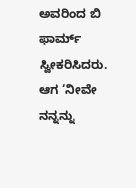ಅವರಿಂದ ಬಿ ಫಾರ್ಮ್ ಸ್ವೀಕರಿಸಿದರು. ಆಗ ‘ನೀವೇ ನನ್ನನ್ನು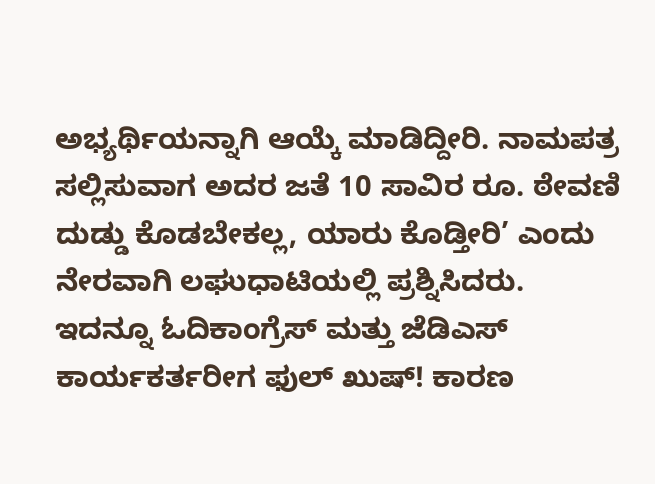ಅಭ್ಯರ್ಥಿಯನ್ನಾಗಿ ಆಯ್ಕೆ ಮಾಡಿದ್ದೀರಿ. ನಾಮಪತ್ರ ಸಲ್ಲಿಸುವಾಗ ಅದರ ಜತೆ 10 ಸಾವಿರ ರೂ. ಠೇವಣಿ ದುಡ್ಡು ಕೊಡಬೇಕಲ್ಲ, ಯಾರು ಕೊಡ್ತೀರಿ’ ಎಂದು ನೇರವಾಗಿ ಲಘುಧಾಟಿಯಲ್ಲಿ ಪ್ರಶ್ನಿಸಿದರು.
ಇದನ್ನೂ ಓದಿಕಾಂಗ್ರೆಸ್ ಮತ್ತು ಜೆಡಿಎಸ್ ಕಾರ್ಯಕರ್ತರೀಗ ಫುಲ್ ಖುಷ್! ಕಾರಣ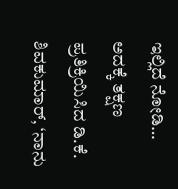ಇಲ್ಲಿದೆ ನೋಡಿ…
ಅದಕ್ಕೆ ತಕ್ಷಣ ಪ್ರತಿಕ್ರಿಯಿಸಿದ ಡಿ.ಕೆ. ಶಿವಕುಮಾರ್, ‘ನಾನು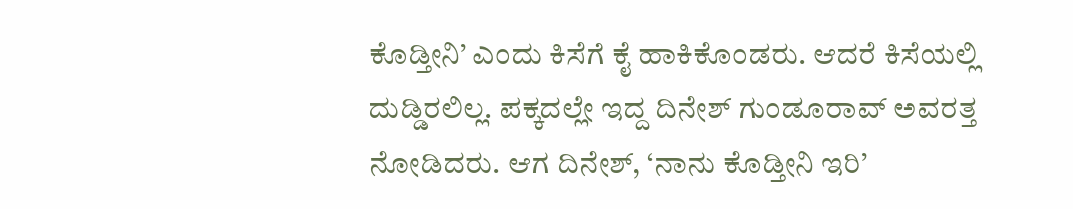ಕೊಡ್ತೀನಿ’ ಎಂದು ಕಿಸೆಗೆ ಕೈ ಹಾಕಿಕೊಂಡರು. ಆದರೆ ಕಿಸೆಯಲ್ಲಿ ದುಡ್ಡಿರಲಿಲ್ಲ. ಪಕ್ಕದಲ್ಲೇ ಇದ್ದ ದಿನೇಶ್ ಗುಂಡೂರಾವ್ ಅವರತ್ತ ನೋಡಿದರು. ಆಗ ದಿನೇಶ್, ‘ನಾನು ಕೊಡ್ತೀನಿ ಇರಿ’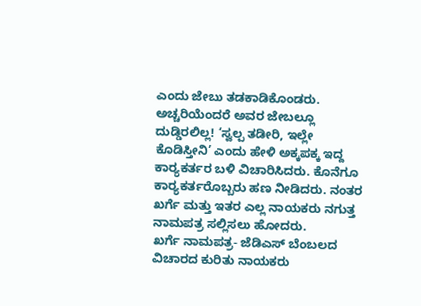ಎಂದು ಜೇಬು ತಡಕಾಡಿಕೊಂಡರು.
ಅಚ್ಚರಿಯೆಂದರೆ ಅವರ ಜೇಬಲ್ಲೂ ದುಡ್ಡಿರಲಿಲ್ಲ! ‘ಸ್ವಲ್ಪ ತಡೀರಿ, ಇಲ್ಲೇ ಕೊಡಿಸ್ತೀನಿ’ ಎಂದು ಹೇಳಿ ಅಕ್ಕಪಕ್ಕ ಇದ್ದ ಕಾರ‌್ಯಕರ್ತರ ಬಳಿ ವಿಚಾರಿಸಿದರು. ಕೊನೆಗೂ ಕಾರ‌್ಯಕರ್ತರೊಬ್ಬರು ಹಣ ನೀಡಿದರು. ನಂತರ ಖರ್ಗೆ ಮತ್ತು ಇತರ ಎಲ್ಲ ನಾಯಕರು ನಗುತ್ತ ನಾಮಪತ್ರ ಸಲ್ಲಿಸಲು ಹೋದರು.
ಖರ್ಗೆ ನಾಮಪತ್ರ- ಜೆಡಿಎಸ್ ಬೆಂಬಲದ ವಿಚಾರದ ಕುರಿತು ನಾಯಕರು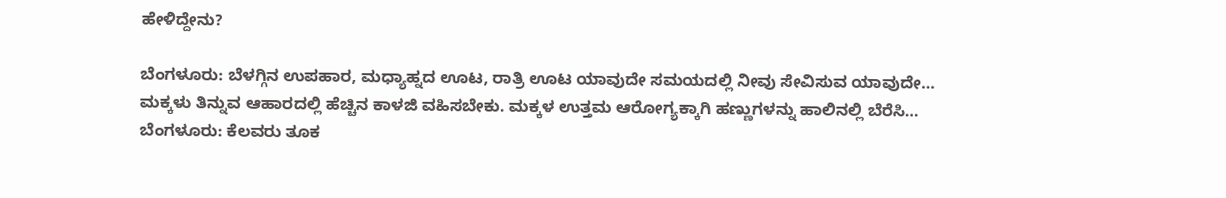ಹೇಳಿದ್ದೇನು?

ಬೆಂಗಳೂರು: ಬೆಳಗ್ಗಿನ ಉಪಹಾರ, ಮಧ್ಯಾಹ್ನದ ಊಟ, ರಾತ್ರಿ ಊಟ ಯಾವುದೇ ಸಮಯದಲ್ಲಿ ನೀವು ಸೇವಿಸುವ ಯಾವುದೇ…
ಮಕ್ಕಳು ತಿನ್ನುವ ಆಹಾರದಲ್ಲಿ ಹೆಚ್ಚಿನ ಕಾಳಜಿ ವಹಿಸಬೇಕು. ಮಕ್ಕಳ ಉತ್ತಮ ಆರೋಗ್ಯಕ್ಕಾಗಿ ಹಣ್ಣುಗಳನ್ನು ಹಾಲಿನಲ್ಲಿ ಬೆರೆಸಿ…
ಬೆಂಗಳೂರು: ಕೆಲವರು ತೂಕ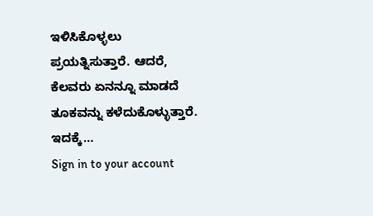ಇಳಿಸಿಕೊಳ್ಳಲು ಪ್ರಯತ್ನಿಸುತ್ತಾರೆ. ಆದರೆ, ಕೆಲವರು ಏನನ್ನೂ ಮಾಡದೆ ತೂಕವನ್ನು ಕಳೆದುಕೊಳ್ಳುತ್ತಾರೆ. ಇದಕ್ಕೆ…
Sign in to your account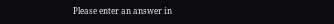Please enter an answer in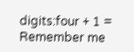digits:four + 1 =
Remember me